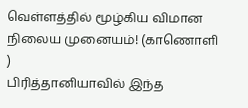வெள்ளத்தில் மூழ்கிய விமான நிலைய முனையம்! (காணொளி )
பிரித்தானியாவில் இந்த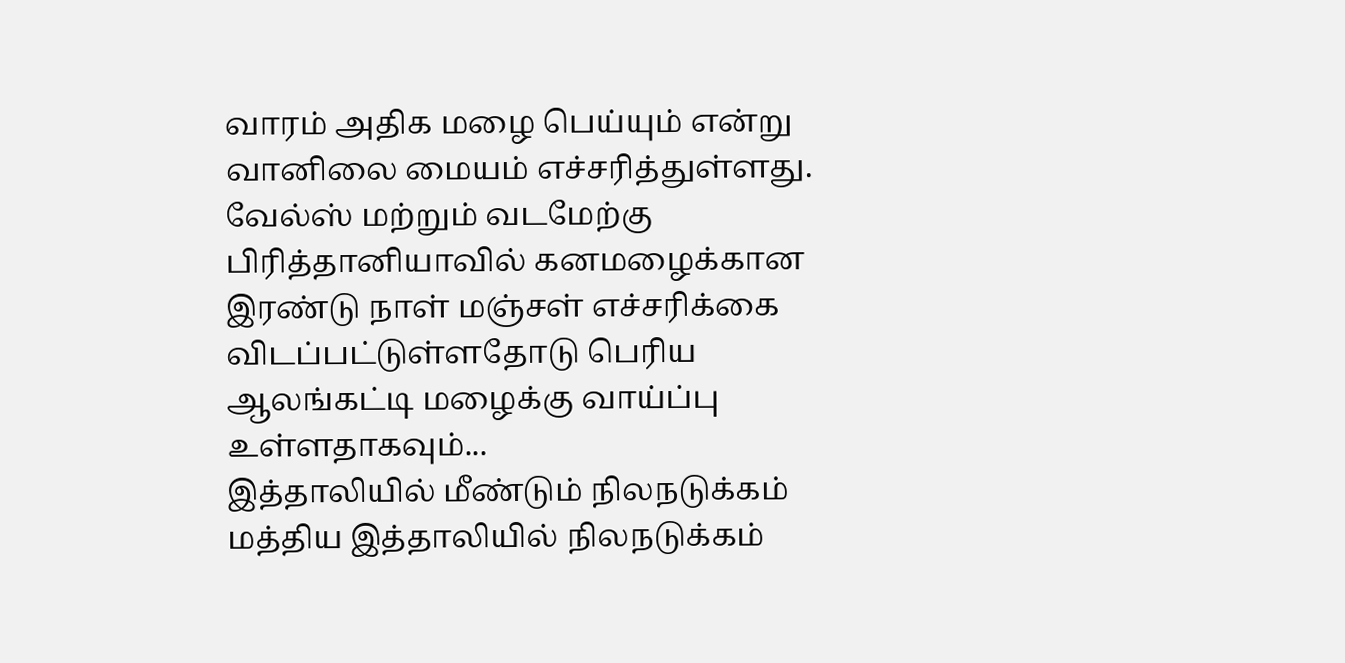வாரம் அதிக மழை பெய்யும் என்று வானிலை மையம் எச்சரித்துள்ளது.
வேல்ஸ் மற்றும் வடமேற்கு பிரித்தானியாவில் கனமழைக்கான இரண்டு நாள் மஞ்சள் எச்சரிக்கை விடப்பட்டுள்ளதோடு பெரிய ஆலங்கட்டி மழைக்கு வாய்ப்பு உள்ளதாகவும்...
இத்தாலியில் மீண்டும் நிலநடுக்கம்
மத்திய இத்தாலியில் நிலநடுக்கம்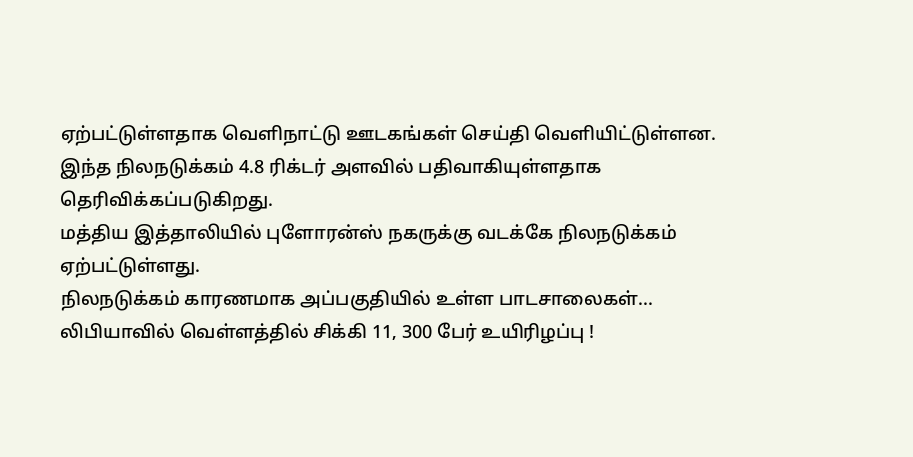ஏற்பட்டுள்ளதாக வெளிநாட்டு ஊடகங்கள் செய்தி வெளியிட்டுள்ளன.
இந்த நிலநடுக்கம் 4.8 ரிக்டர் அளவில் பதிவாகியுள்ளதாக தெரிவிக்கப்படுகிறது.
மத்திய இத்தாலியில் புளோரன்ஸ் நகருக்கு வடக்கே நிலநடுக்கம் ஏற்பட்டுள்ளது.
நிலநடுக்கம் காரணமாக அப்பகுதியில் உள்ள பாடசாலைகள்...
லிபியாவில் வெள்ளத்தில் சிக்கி 11, 300 பேர் உயிரிழப்பு !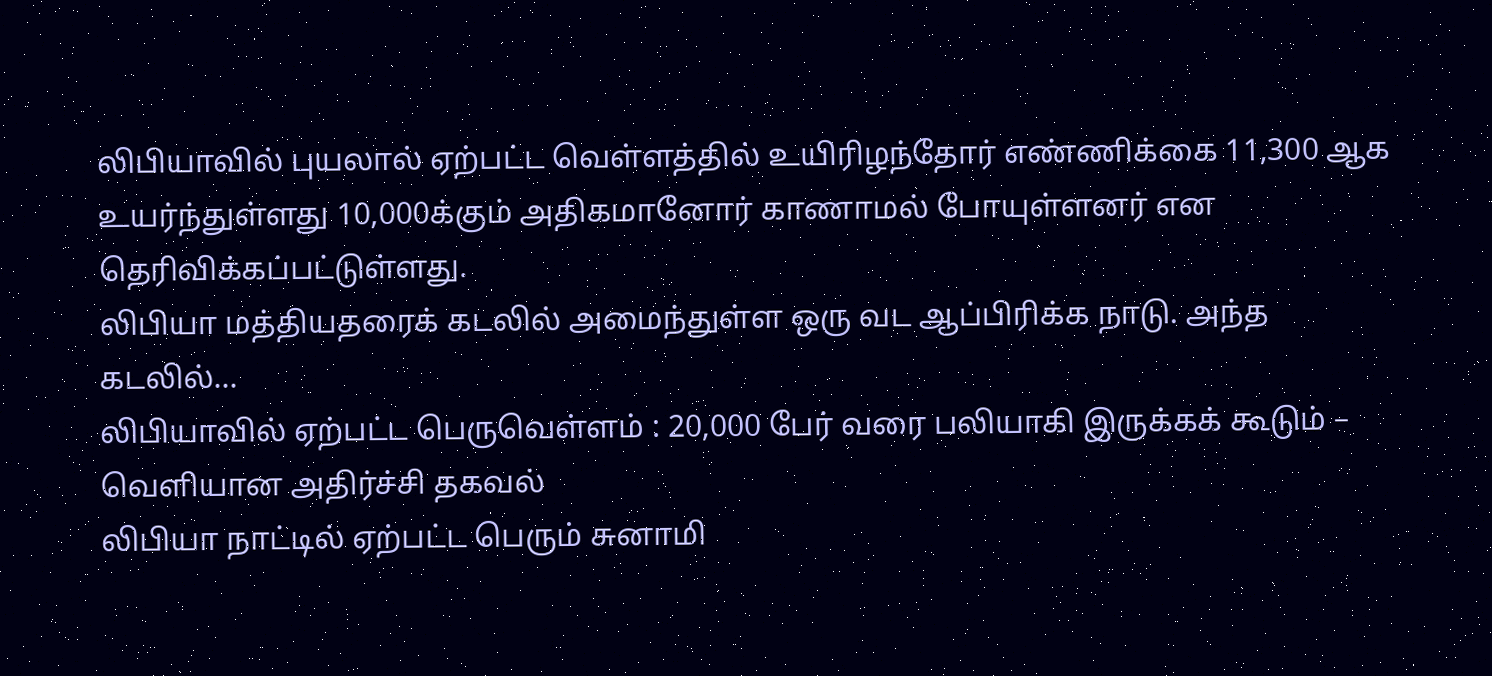லிபியாவில் புயலால் ஏற்பட்ட வெள்ளத்தில் உயிரிழந்தோர் எண்ணிக்கை 11,300 ஆக உயர்ந்துள்ளது 10,000க்கும் அதிகமானோர் காணாமல் போயுள்ளனர் என தெரிவிக்கப்பட்டுள்ளது.
லிபியா மத்தியதரைக் கடலில் அமைந்துள்ள ஒரு வட ஆப்பிரிக்க நாடு. அந்த கடலில்...
லிபியாவில் ஏற்பட்ட பெருவெள்ளம் : 20,000 பேர் வரை பலியாகி இருக்கக் கூடும் – வெளியான அதிர்ச்சி தகவல்
லிபியா நாட்டில் ஏற்பட்ட பெரும் சுனாமி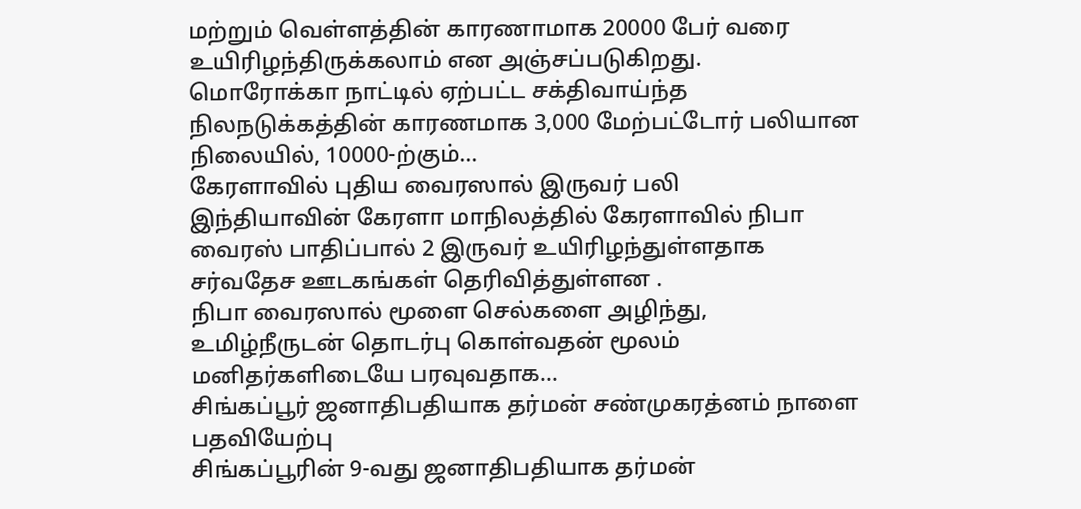மற்றும் வெள்ளத்தின் காரணாமாக 20000 பேர் வரை உயிரிழந்திருக்கலாம் என அஞ்சப்படுகிறது.
மொரோக்கா நாட்டில் ஏற்பட்ட சக்திவாய்ந்த நிலநடுக்கத்தின் காரணமாக 3,000 மேற்பட்டோர் பலியான நிலையில், 10000-ற்கும்...
கேரளாவில் புதிய வைரஸால் இருவர் பலி
இந்தியாவின் கேரளா மாநிலத்தில் கேரளாவில் நிபா வைரஸ் பாதிப்பால் 2 இருவர் உயிரிழந்துள்ளதாக சர்வதேச ஊடகங்கள் தெரிவித்துள்ளன .
நிபா வைரஸால் மூளை செல்களை அழிந்து, உமிழ்நீருடன் தொடர்பு கொள்வதன் மூலம் மனிதர்களிடையே பரவுவதாக...
சிங்கப்பூர் ஜனாதிபதியாக தர்மன் சண்முகரத்னம் நாளை பதவியேற்பு
சிங்கப்பூரின் 9-வது ஜனாதிபதியாக தர்மன்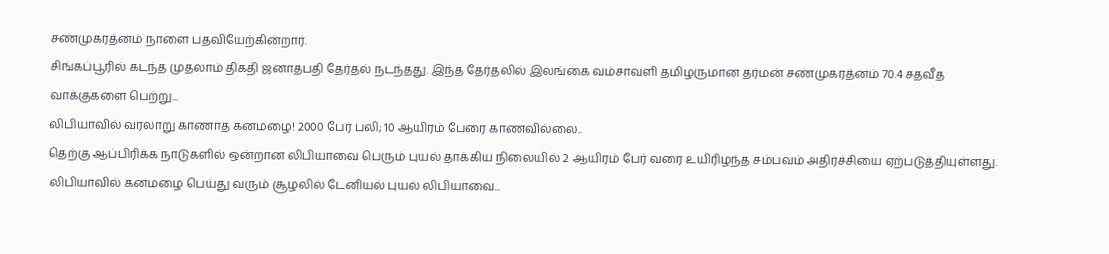சண்முகரத்னம் நாளை பதவியேற்கின்றார்.
சிங்கப்பூரில் கடந்த முதலாம் திகதி ஜனாதபதி தேர்தல் நடந்தது. இந்த தேர்தலில் இலங்கை வம்சாவளி தமிழருமான தர்மன் சண்முகரத்னம் 70.4 சதவீத வாக்குகளை பெற்று...
லிபியாவில் வரலாறு காணாத கனமழை! 2000 பேர் பலி; 10 ஆயிரம் பேரை காணவில்லை..
தெற்கு ஆப்பிரிக்க நாடுகளில் ஒன்றான லிபியாவை பெரும் புயல் தாக்கிய நிலையில் 2 ஆயிரம் பேர் வரை உயிரிழந்த சம்பவம் அதிர்ச்சியை ஏற்படுத்தியுள்ளது.
லிபியாவில் கனமழை பெய்து வரும் சூழலில் டேனியல் புயல் லிபியாவை...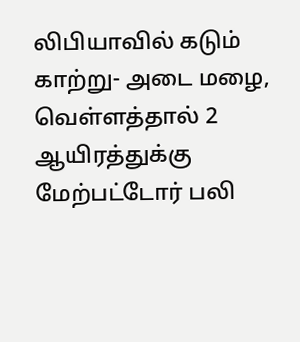லிபியாவில் கடும் காற்று- அடை மழை, வெள்ளத்தால் 2 ஆயிரத்துக்கு மேற்பட்டோர் பலி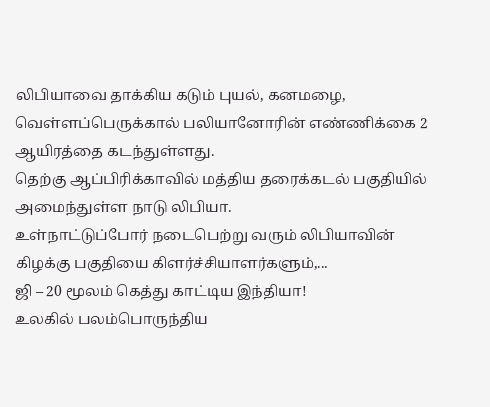லிபியாவை தாக்கிய கடும் புயல், கனமழை, வெள்ளப்பெருக்கால் பலியானோரின் எண்ணிக்கை 2 ஆயிரத்தை கடந்துள்ளது.
தெற்கு ஆப்பிரிக்காவில் மத்திய தரைக்கடல் பகுதியில் அமைந்துள்ள நாடு லிபியா.
உள்நாட்டுப்போர் நடைபெற்று வரும் லிபியாவின் கிழக்கு பகுதியை கிளர்ச்சியாளர்களும்,...
ஜி – 20 மூலம் கெத்து காட்டிய இந்தியா!
உலகில் பலம்பொருந்திய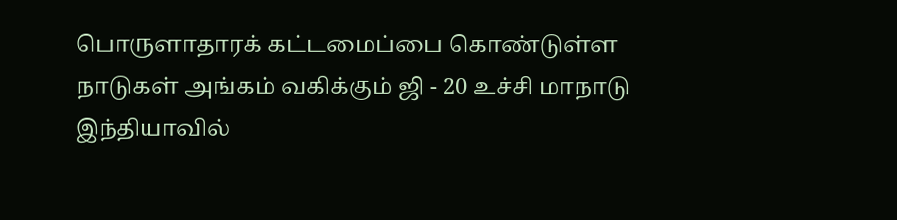பொருளாதாரக் கட்டமைப்பை கொண்டுள்ள நாடுகள் அங்கம் வகிக்கும் ஜி - 20 உச்சி மாநாடு இந்தியாவில்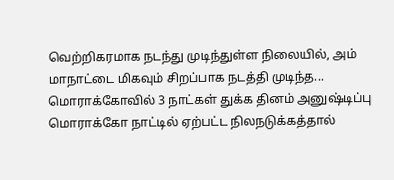வெற்றிகரமாக நடந்து முடிந்துள்ள நிலையில், அம் மாநாட்டை மிகவும் சிறப்பாக நடத்தி முடிந்த...
மொராக்கோவில் 3 நாட்கள் துக்க தினம் அனுஷ்டிப்பு
மொராக்கோ நாட்டில் ஏற்பட்ட நிலநடுக்கத்தால்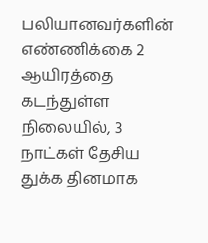பலியானவர்களின் எண்ணிக்கை 2 ஆயிரத்தை கடந்துள்ள நிலையில், 3 நாட்கள் தேசிய துக்க தினமாக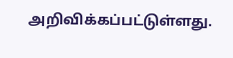அறிவிக்கப்பட்டுள்ளது.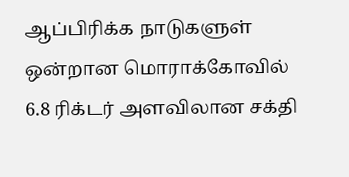ஆப்பிரிக்க நாடுகளுள் ஒன்றான மொராக்கோவில் 6.8 ரிக்டர் அளவிலான சக்தி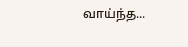வாய்ந்த...